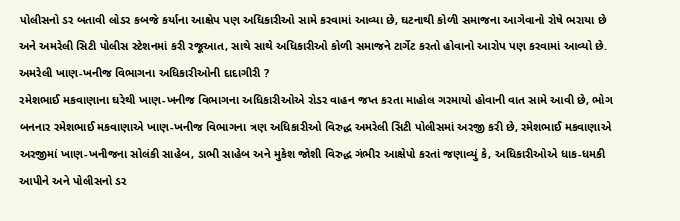પોલીસનો ડર બતાવી લોડર કબજે કર્યાના આક્ષેપ પણ અધિકારીઓ સામે કરવામાં આવ્યા છે, ઘટનાથી કોળી સમાજના આગેવાનો રોષે ભરાયા છે અને અમરેલી સિટી પોલીસ સ્ટેશનમાં કરી રજૂઆત, સાથે સાથે અધિકારીઓ કોળી સમાજને ટાર્ગેટ કરતો હોવાનો આરોપ પણ કરવામાં આવ્યો છે.
અમરેલી ખાણ-ખનીજ વિભાગના અધિકારીઓની દાદાગીરી ?
રમેશભાઈ મકવાણાના ઘરેથી ખાણ-ખનીજ વિભાગના અધિકારીઓએ રોડર વાહન જપ્ત કરતા માહોલ ગરમાયો હોવાની વાત સામે આવી છે, ભોગ બનનાર રમેશભાઈ મકવાણાએ ખાણ-ખનીજ વિભાગના ત્રણ અધિકારીઓ વિરુદ્ધ અમરેલી સિટી પોલીસમાં અરજી કરી છે, રમેશભાઈ મકવાણાએ અરજીમાં ખાણ-ખનીજના સોલંકી સાહેબ, ડાભી સાહેબ અને મુકેશ જોશી વિરુદ્ધ ગંભીર આક્ષેપો કરતાં જણાવ્યું કે, અધિકારીઓએ ધાક-ધમકી આપીને અને પોલીસનો ડર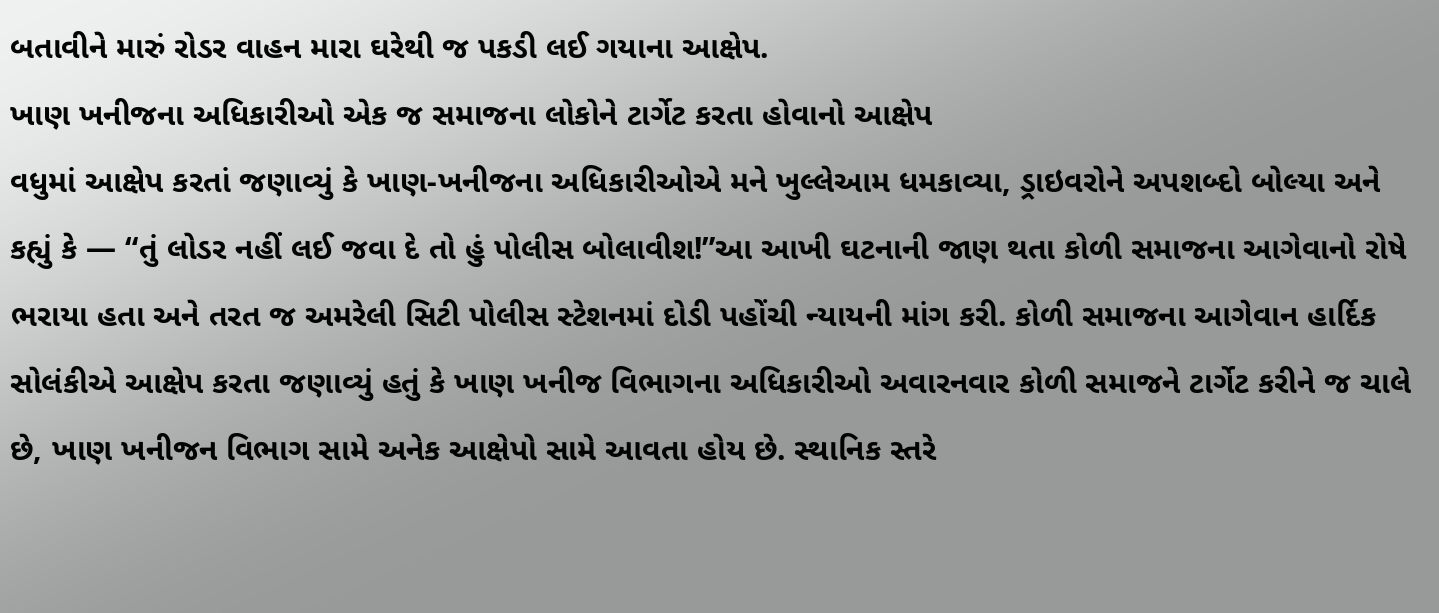બતાવીને મારું રોડર વાહન મારા ઘરેથી જ પકડી લઈ ગયાના આક્ષેપ.
ખાણ ખનીજના અધિકારીઓ એક જ સમાજના લોકોને ટાર્ગેટ કરતા હોવાનો આક્ષેપ
વધુમાં આક્ષેપ કરતાં જણાવ્યું કે ખાણ-ખનીજના અધિકારીઓએ મને ખુલ્લેઆમ ધમકાવ્યા, ડ્રાઇવરોને અપશબ્દો બોલ્યા અને કહ્યું કે — “તું લોડર નહીં લઈ જવા દે તો હું પોલીસ બોલાવીશ!”આ આખી ઘટનાની જાણ થતા કોળી સમાજના આગેવાનો રોષે ભરાયા હતા અને તરત જ અમરેલી સિટી પોલીસ સ્ટેશનમાં દોડી પહોંચી ન્યાયની માંગ કરી. કોળી સમાજના આગેવાન હાર્દિક સોલંકીએ આક્ષેપ કરતા જણાવ્યું હતું કે ખાણ ખનીજ વિભાગના અધિકારીઓ અવારનવાર કોળી સમાજને ટાર્ગેટ કરીને જ ચાલે છે, ખાણ ખનીજન વિભાગ સામે અનેક આક્ષેપો સામે આવતા હોય છે. સ્થાનિક સ્તરે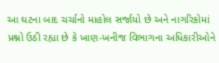આ ઘટના બાદ ચર્ચાનો માહોલ સર્જાયો છે અને નાગરિકોમાં પ્રશ્નો ઉઠી રહ્યા છે કે ખાણ-ખનીજ વિભાગના અધિકારીઓને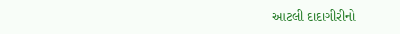આટલી દાદાગીરીનો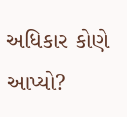અધિકાર કોણે આપ્યો?